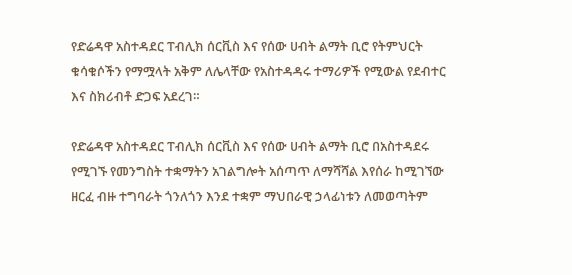የድሬዳዋ አስተዳደር ፐብሊክ ሰርቪስ እና የሰው ሀብት ልማት ቢሮ የትምህርት ቁሳቁሶችን የማሟላት አቅም ለሌላቸው የአስተዳዳሩ ተማሪዎች የሚውል የደብተር እና ስክሪብቶ ድጋፍ አደረገ።

የድሬዳዋ አስተዳደር ፐብሊክ ሰርቪስ እና የሰው ሀብት ልማት ቢሮ በአስተዳደሩ የሚገኙ የመንግስት ተቋማትን አገልግሎት አሰጣጥ ለማሻሻል እየሰራ ከሚገኘው ዘርፈ ብዙ ተግባራት ጎንለጎን እንደ ተቋም ማህበራዊ ኃላፊነቱን ለመወጣትም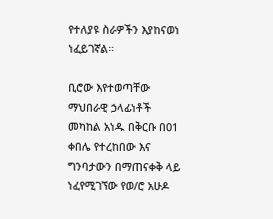የተለያዩ ስራዎችን እያከናወነ ነፈይገኛል።

ቢሮው እየተወጣቸው ማህበራዊ ኃላፊነቶች መካከል አነዱ በቅርቡ በ01 ቀበሌ የተረከበው እና ግንባታውን በማጠናቀቅ ላይ ነፈየሚገኘው የወ/ሮ አሁዶ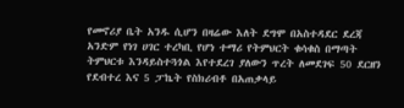የመኖሪያ ቤት አንዱ ሲሆን በዛሬው እለት ደግሞ በአስተዳደር ደረጃ አንድም የነገ ሀገር ተረካቢ የሆነ ተማሪ የትምህርት ቁሳቁስ በማጣት ትምህርቱ እንዳይስተጓጎል እየተደረገ ያለውን ጥረት ለመደገፍ 50 ደርዘን የደብተረ እና 5 ፓኬት የስክሪብቶ በአጠቃላይ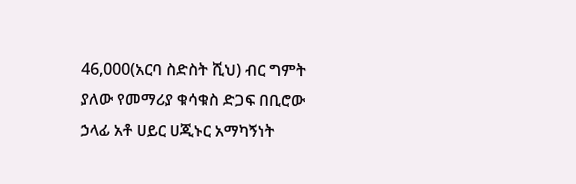46,000(አርባ ስድስት ሺህ) ብር ግምት ያለው የመማሪያ ቁሳቁስ ድጋፍ በቢሮው ኃላፊ አቶ ሀይር ሀጂኑር አማካኝነት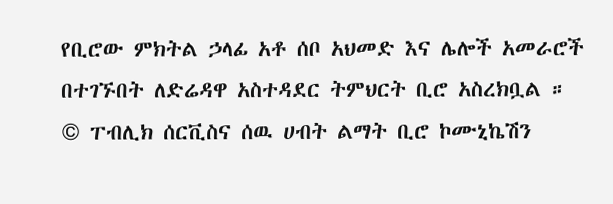የቢሮው ምክትል ኃላፊ አቶ ሰቦ አህመድ እና ሌሎች አመራሮች በተገኙበት ለድሬዳዋ አስተዳደር ትምህርት ቢሮ አስረክቧል ።
© ፐብሊክ ሰርቪስና ሰዉ ሀብት ልማት ቢሮ ኮሙኒኬሽን